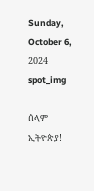Sunday, October 6, 2024
spot_img

ሰላም ኢትዮጵያ!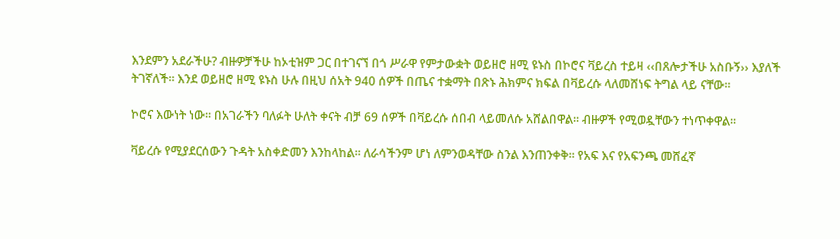እንደምን አደራችሁ? ብዙዎቻችሁ ከኦቲዝም ጋር በተገናኘ በጎ ሥራዋ የምታውቋት ወይዘሮ ዘሚ ዩኑስ በኮሮና ቫይረስ ተይዛ ‹‹በጸሎታችሁ አስቡኝ›› እያለች ትገኛለች፡፡ እንደ ወይዘሮ ዘሚ ዩኑስ ሁሉ በዚህ ሰአት 940 ሰዎች በጤና ተቋማት በጽኑ ሕክምና ክፍል በቫይረሱ ላለመሸነፍ ትግል ላይ ናቸው፡፡

ኮሮና እውነት ነው፡፡ በአገራችን ባለፉት ሁለት ቀናት ብቻ 69 ሰዎች በቫይረሱ ሰበብ ላይመለሱ አሸልበዋል፡፡ ብዙዎች የሚወዷቸውን ተነጥቀዋል፡፡

ቫይረሱ የሚያደርሰውን ጉዳት አስቀድመን እንከላከል፡፡ ለራሳችንም ሆነ ለምንወዳቸው ስንል እንጠንቀቅ፡፡ የአፍ እና የአፍንጫ መሸፈኛ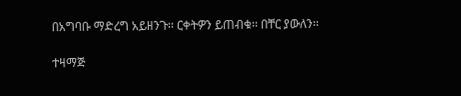በአግባቡ ማድረግ አይዘንጉ፡፡ ርቀትዎን ይጠብቁ፡፡ በቸር ያውለን፡፡

ተዛማጅ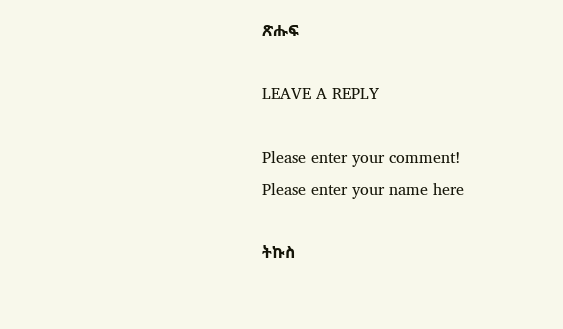ጽሑፍ

LEAVE A REPLY

Please enter your comment!
Please enter your name here

ትኩስ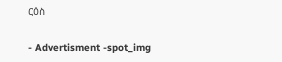ርዕስ

- Advertisment -spot_img